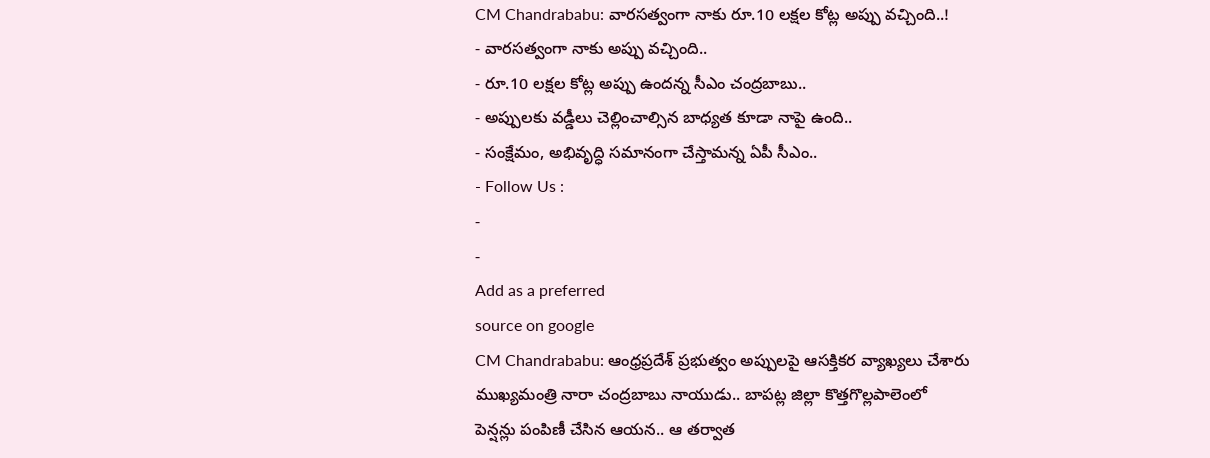CM Chandrababu: వారసత్వంగా నాకు రూ.10 లక్షల కోట్ల అప్పు వచ్చింది..!
- వారసత్వంగా నాకు అప్పు వచ్చింది..
- రూ.10 లక్షల కోట్ల అప్పు ఉందన్న సీఎం చంద్రబాబు..
- అప్పులకు వడ్డీలు చెల్లించాల్సిన బాధ్యత కూడా నాపై ఉంది..
- సంక్షేమం, అభివృద్ధి సమానంగా చేస్తామన్న ఏపీ సీఎం..
- Follow Us :
-
-
Add as a preferred
source on google
CM Chandrababu: ఆంధ్రప్రదేశ్ ప్రభుత్వం అప్పులపై ఆసక్తికర వ్యాఖ్యలు చేశారు ముఖ్యమంత్రి నారా చంద్రబాబు నాయుడు.. బాపట్ల జిల్లా కొత్తగొల్లపాలెంలో పెన్షన్లు పంపిణీ చేసిన ఆయన.. ఆ తర్వాత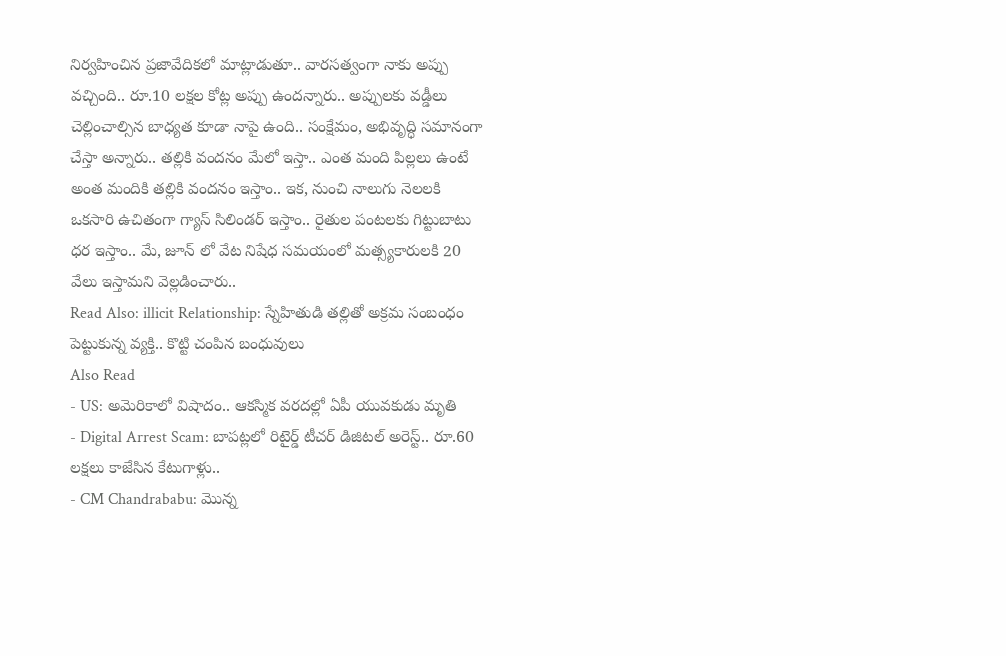నిర్వహించిన ప్రజావేదికలో మాట్లాడుతూ.. వారసత్వంగా నాకు అప్పు వచ్చింది.. రూ.10 లక్షల కోట్ల అప్పు ఉందన్నారు.. అప్పులకు వడ్డీలు చెల్లించాల్సిన బాధ్యత కూడా నాపై ఉంది.. సంక్షేమం, అభివృద్ధి సమానంగా చేస్తా అన్నారు.. తల్లికి వందనం మేలో ఇస్తా.. ఎంత మంది పిల్లలు ఉంటే అంత మందికి తల్లికి వందనం ఇస్తాం.. ఇక, నుంచి నాలుగు నెలలకి ఒకసారి ఉచితంగా గ్యాస్ సిలిండర్ ఇస్తాం.. రైతుల పంటలకు గిట్టుబాటు ధర ఇస్తాం.. మే, జూన్ లో వేట నిషేధ సమయంలో మత్స్యకారులకి 20 వేలు ఇస్తామని వెల్లడించారు..
Read Also: illicit Relationship: స్నేహితుడి తల్లితో అక్రమ సంబంధం పెట్టుకున్న వ్యక్తి.. కొట్టి చంపిన బంధువులు
Also Read
- US: అమెరికాలో విషాదం.. ఆకస్మిక వరదల్లో ఏపీ యువకుడు మృతి
- Digital Arrest Scam: బాపట్లలో రిటైర్డ్ టీచర్ డిజిటల్ అరెస్ట్.. రూ.60 లక్షలు కాజేసిన కేటుగాళ్లు..
- CM Chandrababu: మొన్న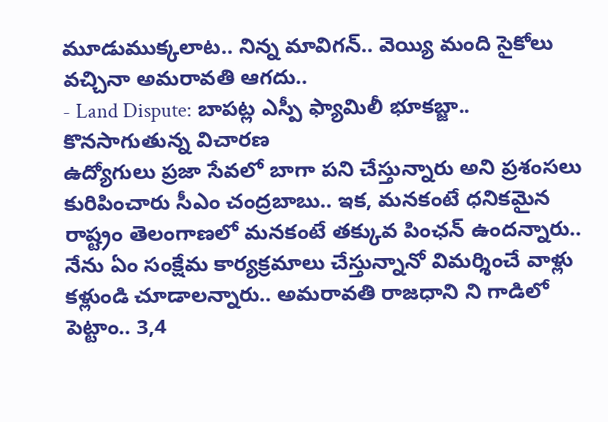మూడుముక్కలాట.. నిన్న మావిగన్.. వెయ్యి మంది సైకోలు వచ్చినా అమరావతి ఆగదు..
- Land Dispute: బాపట్ల ఎస్పీ ఫ్యామిలీ భూకబ్జా.. కొనసాగుతున్న విచారణ
ఉద్యోగులు ప్రజా సేవలో బాగా పని చేస్తున్నారు అని ప్రశంసలు కురిపించారు సీఎం చంద్రబాబు.. ఇక, మనకంటే ధనికమైన రాష్ట్రం తెలంగాణలో మనకంటే తక్కువ పింఛన్ ఉందన్నారు.. నేను ఏం సంక్షేమ కార్యక్రమాలు చేస్తున్నానో విమర్శించే వాళ్లు కళ్లుండి చూడాలన్నారు.. అమరావతి రాజధాని ని గాడిలో పెట్టాం.. 3,4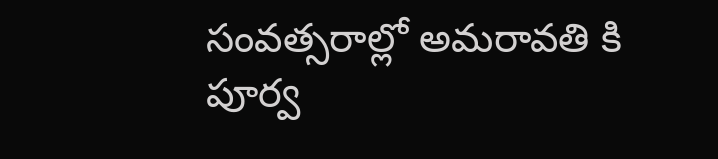సంవత్సరాల్లో అమరావతి కి పూర్వ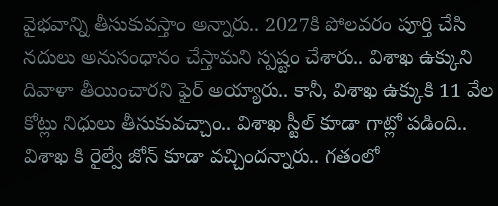వైభవాన్ని తీసుకువస్తాం అన్నారు.. 2027కి పోలవరం పూర్తి చేసి నదులు అనుసంధానం చేస్తామని స్పష్టం చేశారు.. విశాఖ ఉక్కుని దివాళా తీయించారని ఫైర్ అయ్యారు.. కానీ, విశాఖ ఉక్కుకి 11 వేల కోట్లు నిధులు తీసుకువచ్చాం.. విశాఖ స్టీల్ కూడా గాట్లో పడింది.. విశాఖ కి రైల్వే జోన్ కూడా వచ్చిందన్నారు.. గతంలో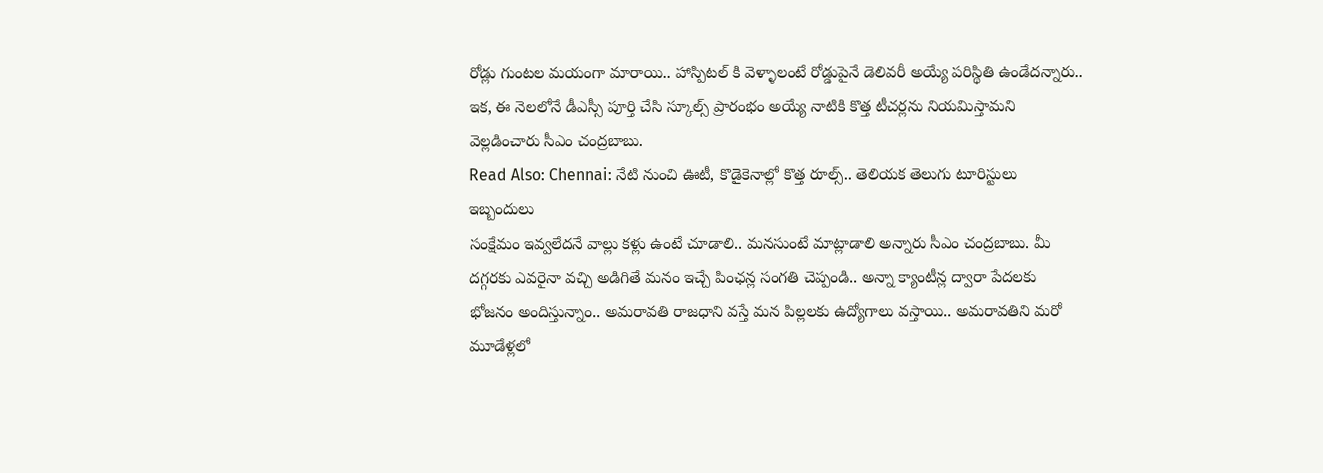రోడ్లు గుంటల మయంగా మారాయి.. హాస్పిటల్ కి వెళ్ళాలంటే రోడ్డుపైనే డెలివరీ అయ్యే పరిస్థితి ఉండేదన్నారు.. ఇక, ఈ నెలలోనే డీఎస్సీ పూర్తి చేసి స్కూల్స్ ప్రారంభం అయ్యే నాటికి కొత్త టీచర్లను నియమిస్తామని వెల్లడించారు సీఎం చంద్రబాబు.
Read Also: Chennai: నేటి నుంచి ఊటీ, కొడైకెనాల్లో కొత్త రూల్స్.. తెలియక తెలుగు టూరిస్టులు ఇబ్బందులు
సంక్షేమం ఇవ్వలేదనే వాల్లు కళ్లు ఉంటే చూడాలి.. మనసుంటే మాట్లాడాలి అన్నారు సీఎం చంద్రబాబు. మీ దగ్గరకు ఎవరైనా వచ్చి అడిగితే మనం ఇచ్చే పింఛన్ల సంగతి చెప్పండి.. అన్నా క్యాంటీన్ల ద్వారా పేదలకు భోజనం అందిస్తున్నాం.. అమరావతి రాజధాని వస్తే మన పిల్లలకు ఉద్యోగాలు వస్తాయి.. అమరావతిని మరో మూడేళ్లలో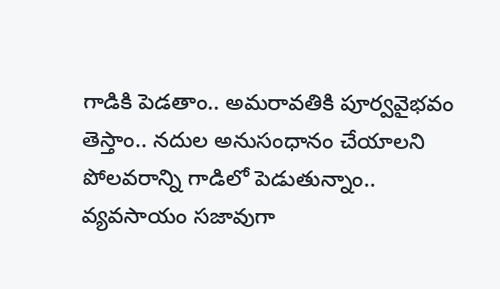గాడికి పెడతాం.. అమరావతికి పూర్వవైభవం తెస్తాం.. నదుల అనుసంధానం చేయాలని పోలవరాన్ని గాడిలో పెడుతున్నాం.. వ్యవసాయం సజావుగా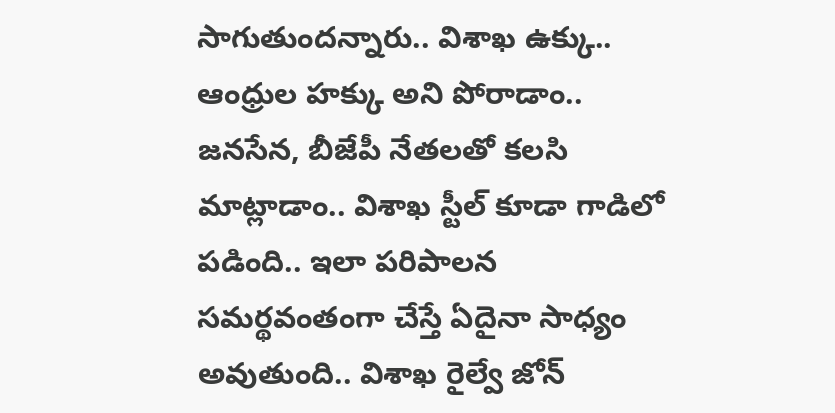సాగుతుందన్నారు.. విశాఖ ఉక్కు.. ఆంధ్రుల హక్కు అని పోరాడాం.. జనసేన, బీజేపీ నేతలతో కలసి మాట్లాడాం.. విశాఖ స్టీల్ కూడా గాడిలో పడింది.. ఇలా పరిపాలన సమర్థవంతంగా చేస్తే ఏదైనా సాధ్యం అవుతుంది.. విశాఖ రైల్వే జోన్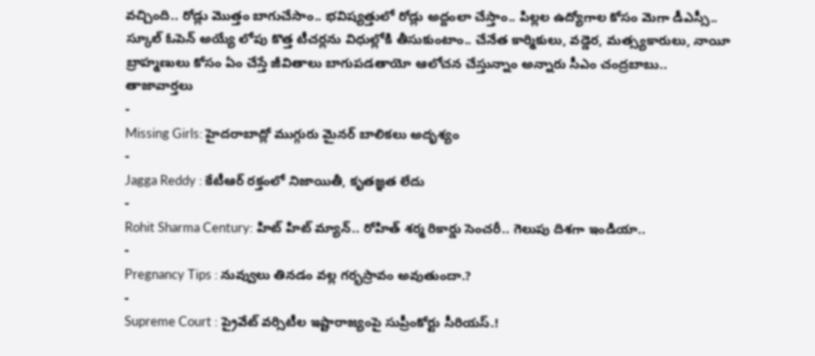వచ్చింది.. రోడ్లు మొత్తం బాగుచేసాం.. భవిష్యత్తులో రోడ్లు అద్దంలా చేస్తాం.. పిల్లల ఉద్యోగాల కోసం మెగా డీఎస్సీ.. స్కూల్ ఓపెన్ అయ్యే లోపు కొత్త టీచర్లను విధుల్లోకి తీసుకుంటాం.. చేనేత కార్మికులు, వడ్డెర, మత్స్యకారులు, నాయీ బ్రాహ్మణులు కోసం ఏం చేస్తే జీవితాలు బాగుపడతాయో ఆలోచన చేస్తున్నాం అన్నారు సీఎం చంద్రబాబు..
తాజావార్తలు
-
Missing Girls: హైదరాబాద్లో ముగ్గురు మైనర్ బాలికలు అదృశ్యం
-
Jagga Reddy : కేటీఆర్ రక్తంలో నిజాయితీ, కృతజ్ఞత లేదు
-
Rohit Sharma Century: హిట్ హిట్ మ్యాన్.. రోహిత్ శర్మ రికార్డు సెంచరీ.. గెలుపు దిశగా ఇండియా..
-
Pregnancy Tips : నువ్వులు తినడం వల్ల గర్భస్రావం అవుతుందా.?
-
Supreme Court : ప్రైవేట్ వర్సిటీల ఇష్టారాజ్యంపై సుప్రీంకోర్టు సీరియస్.!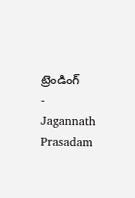ట్రెండింగ్
-
Jagannath Prasadam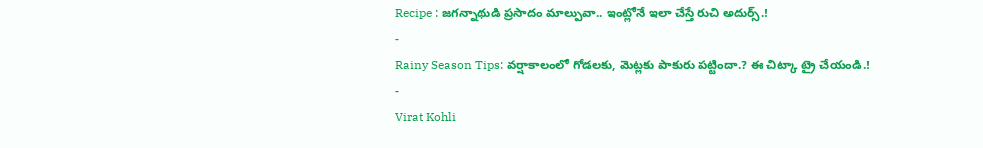Recipe : జగన్నాథుడి ప్రసాదం మాల్పువా.. ఇంట్లోనే ఇలా చేస్తే రుచి అదుర్స్.!
-
Rainy Season Tips: వర్షాకాలంలో గోడలకు, మెట్లకు పాకురు పట్టిందా.? ఈ చిట్కా ట్రై చేయండి.!
-
Virat Kohli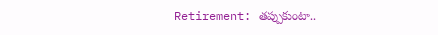Retirement: తప్పుకుంటా..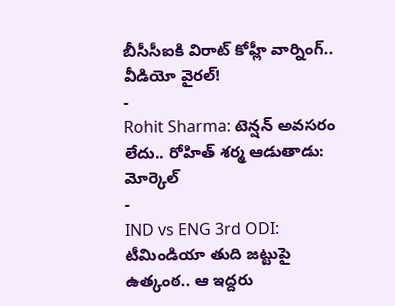బీసీసీఐకి విరాట్ కోహ్లీ వార్నింగ్.. వీడియో వైరల్!
-
Rohit Sharma: టెన్షన్ అవసరం లేదు.. రోహిత్ శర్మ ఆడుతాడు: మోర్కెల్
-
IND vs ENG 3rd ODI: టీమిండియా తుది జట్టుపై ఉత్కంఠ.. ఆ ఇద్దరు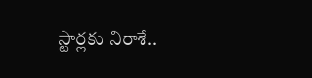స్టార్లకు నిరాశే..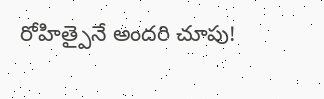రోహిత్పైనే అందరి చూపు!